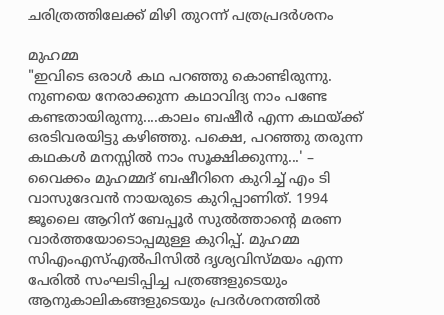ചരിത്രത്തിലേക്ക് മിഴി തുറന്ന് പത്രപ്രദർശനം

മുഹമ്മ
"ഇവിടെ ഒരാൾ കഥ പറഞ്ഞു കൊണ്ടിരുന്നു. നുണയെ നേരാക്കുന്ന കഥാവിദ്യ നാം പണ്ടേ കണ്ടതായിരുന്നു....കാലം ബഷീർ എന്ന കഥയ്ക്ക് ഒരടിവരയിട്ടു കഴിഞ്ഞു. പക്ഷെ, പറഞ്ഞു തരുന്ന കഥകൾ മനസ്സിൽ നാം സൂക്ഷിക്കുന്നു...' – വൈക്കം മുഹമ്മദ് ബഷീറിനെ കുറിച്ച് എം ടി വാസുദേവൻ നായരുടെ കുറിപ്പാണിത്. 1994 ജൂലൈ ആറിന് ബേപ്പൂർ സുൽത്താന്റെ മരണ വാർത്തയോടൊപ്പമുള്ള കുറിപ്പ്. മുഹമ്മ സിഎംഎസ്എൽപിസിൽ ദൃശ്യവിസ്മയം എന്ന പേരിൽ സംഘടിപ്പിച്ച പത്രങ്ങളുടെയും ആനുകാലികങ്ങളുടെയും പ്രദർശനത്തിൽ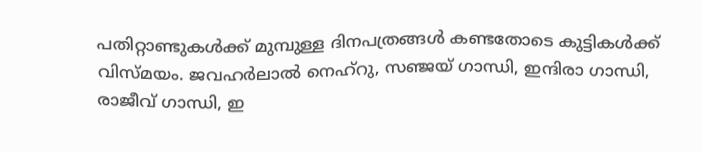പതിറ്റാണ്ടുകൾക്ക് മുമ്പുള്ള ദിനപത്രങ്ങൾ കണ്ടതോടെ കുട്ടികൾക്ക് വിസ്മയം. ജവഹർലാൽ നെഹ്റു, സഞ്ജയ് ഗാന്ധി, ഇന്ദിരാ ഗാന്ധി, രാജീവ് ഗാന്ധി, ഇ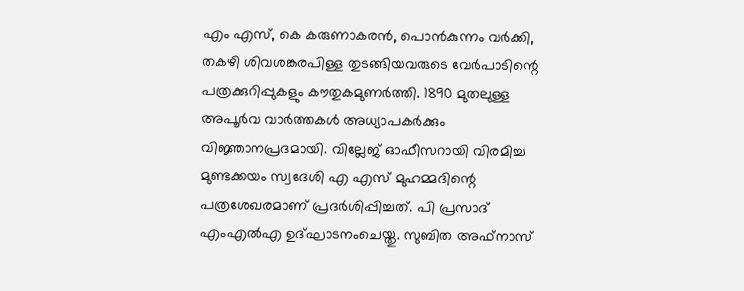എം എസ്, കെ കരുണാകരൻ, പൊൻകുന്നം വർക്കി, തകഴി ശിവശങ്കരപിള്ള തുടങ്ങിയവരുടെ വേർപാടിന്റെ പത്രക്കുറിപ്പുകളും കൗതുകമുണർത്തി. 1890 മുതലുള്ള അപൂർവ വാർത്തകൾ അധ്യാപകർക്കും വിജ്ഞാനപ്രദമായി. വില്ലേജ് ഓഫീസറായി വിരമിച്ച മുണ്ടക്കയം സ്വദേശി എ എസ് മുഹമ്മദിന്റെ പത്രശേഖരമാണ് പ്രദർശിപ്പിച്ചത്. പി പ്രസാദ് എംഎൽഎ ഉദ്ഘാടനംചെയ്തു. സുബിത അഫ്നാസ്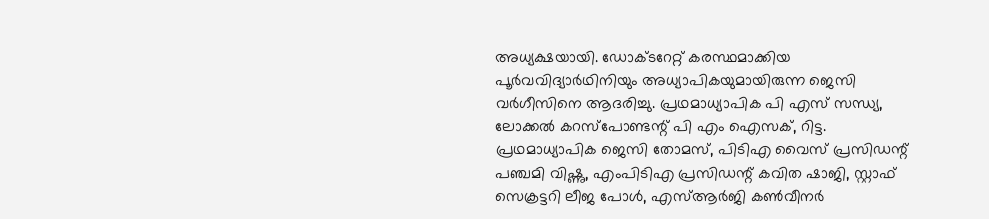അധ്യക്ഷയായി. ഡോക്ടറേറ്റ് കരസ്ഥമാക്കിയ പൂർവവിദ്യാർഥിനിയും അധ്യാപികയുമായിരുന്ന ജെസി വർഗീസിനെ ആദരിച്ചു. പ്രഥമാധ്യാപിക പി എസ് സന്ധ്യ, ലോക്കൽ കറസ്പോണ്ടന്റ് പി എം ഐസക്, റിട്ട. പ്രഥമാധ്യാപിക ജെസി തോമസ്, പിടിഎ വൈസ് പ്രസിഡന്റ് പഞ്ചമി വിഷ്ണു, എംപിടിഎ പ്രസിഡന്റ് കവിത ഷാജി, സ്റ്റാഫ് സെക്രട്ടറി ലീജ പോൾ, എസ്ആർജി കൺവീനർ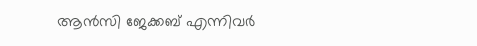ആൻസി ജേക്കബ് എന്നിവർ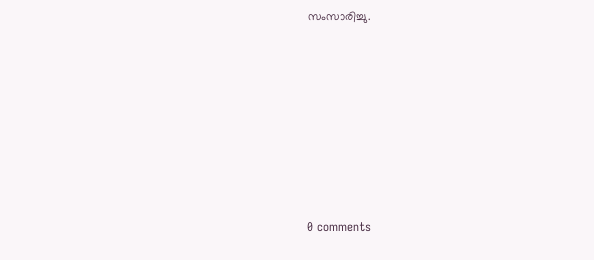സംസാരിച്ചു.











0 comments